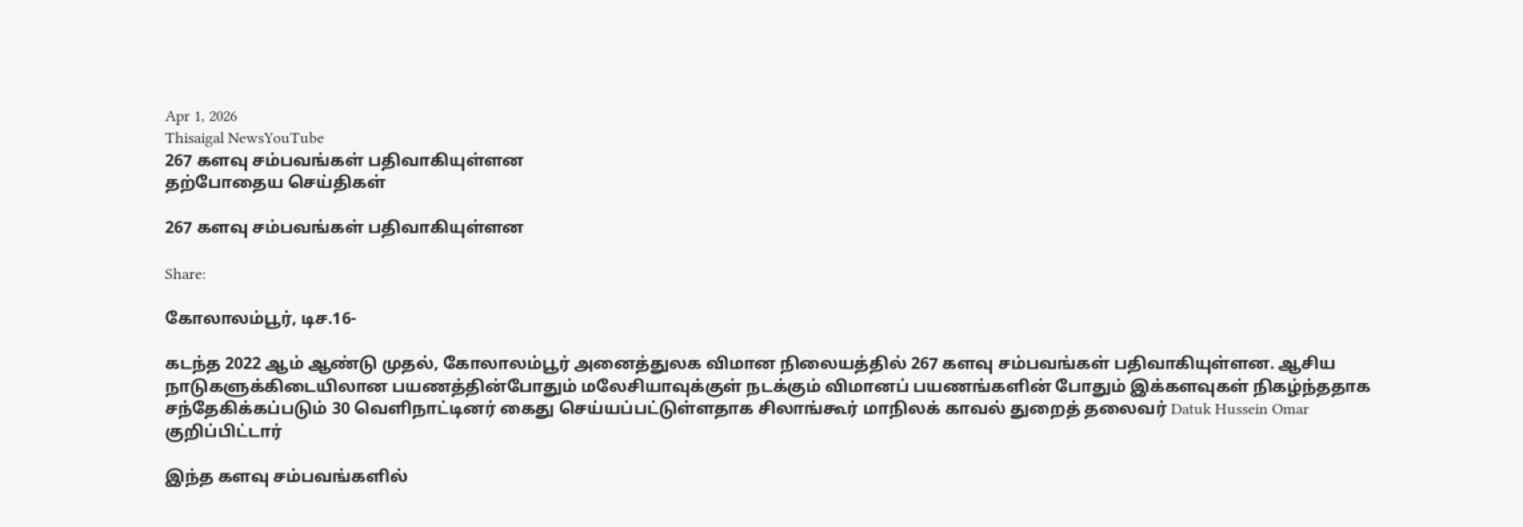Apr 1, 2026
Thisaigal NewsYouTube
267 களவு சம்பவங்கள் பதிவாகியுள்ளன
தற்போதைய செய்திகள்

267 களவு சம்பவங்கள் பதிவாகியுள்ளன

Share:

கோலாலம்பூர், டிச.16-

கடந்த 2022 ஆம் ஆண்டு முதல், கோலாலம்பூர் அனைத்துலக விமான நிலையத்தில் 267 களவு சம்பவங்கள் பதிவாகியுள்ளன. ஆசிய நாடுகளுக்கிடையிலான பயணத்தின்போதும் மலேசியாவுக்குள் நடக்கும் விமானப் பயணங்களின் போதும் இக்களவுகள் நிகழ்ந்ததாக சந்தேகிக்கப்படும் 30 வெளிநாட்டினர் கைது செய்யப்பட்டுள்ளதாக சிலாங்கூர் மாநிலக் காவல் துறைத் தலைவர் Datuk Hussein Omar குறிப்பிட்டார்

இந்த களவு சம்பவங்களில்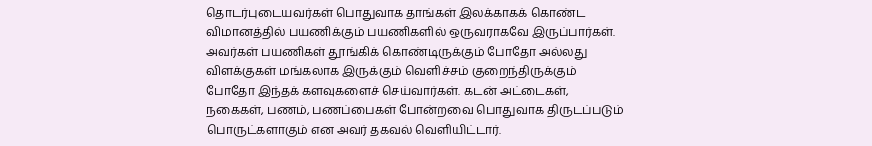தொடர்புடையவர்கள் பொதுவாக தாங்கள் இலக்காகக் கொண்ட விமானத்தில் பயணிக்கும் பயணிகளில் ஒருவராகவே இருப்பார்கள். அவர்கள் பயணிகள் தூங்கிக் கொண்டிருக்கும் போதோ அல்லது விளக்குகள் மங்கலாக இருக்கும் வெளிச்சம் குறைந்திருக்கும் போதோ இந்தக் களவுகளைச் செய்வார்கள். கடன் அட்டைகள், நகைகள், பணம், பணப்பைகள் போன்றவை பொதுவாக திருடப்படும் பொருட்களாகும் என அவர் தகவல் வெளியிட்டார்.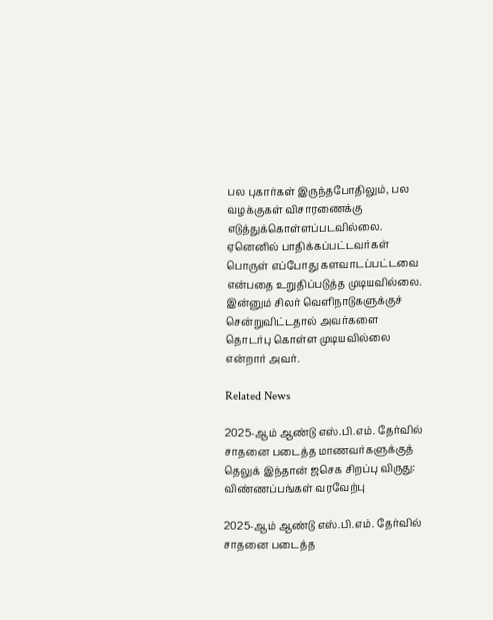பல புகார்கள் இருந்தபோதிலும், பல வழக்குகள் விசாரணைக்கு எடுத்துக்கொள்ளப்படவில்லை. ஏனெனில் பாதிக்கப்பட்டவர்கள் பொருள் எப்போது களவாடப்பட்டவை என்பதை உறுதிப்படுத்த முடியவில்லை. இன்னும் சிலர் வெளிநாடுகளுக்குச் சென்றுவிட்டதால் அவர்களை தொடர்பு கொள்ள முடியவில்லை என்றார் அவர்.

Related News

2025-ஆம் ஆண்டு எஸ்.பி.எம். தேர்வில் சாதனை படைத்த மாணவர்களுக்குத் தெலுக் இந்தான் ஜசெக சிறப்பு விருது: விண்ணப்பங்கள் வரவேற்பு

2025-ஆம் ஆண்டு எஸ்.பி.எம். தேர்வில் சாதனை படைத்த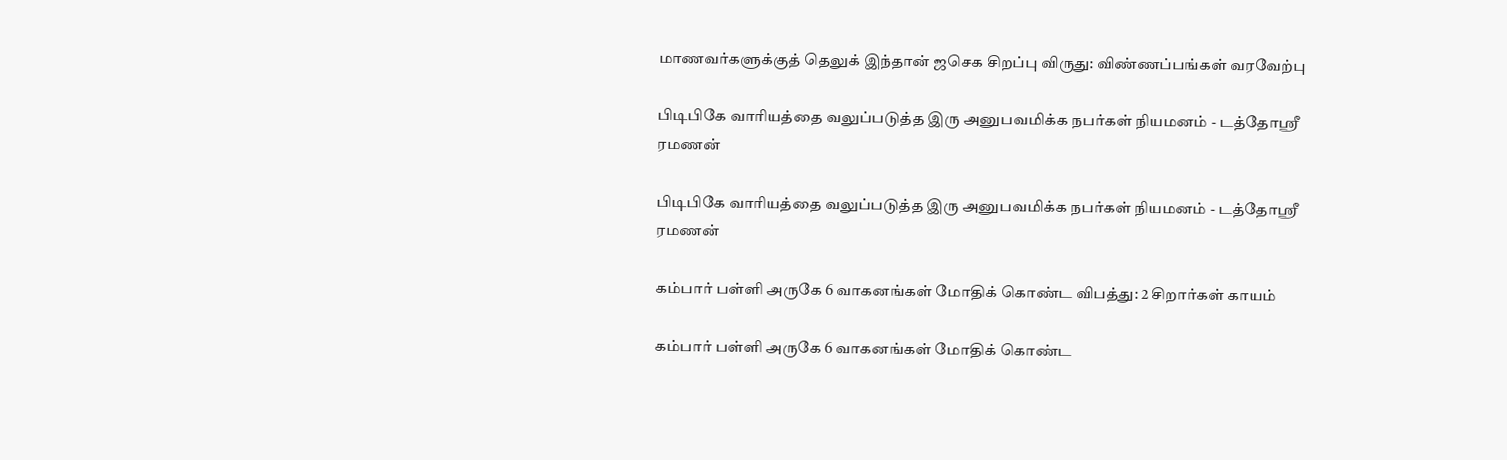மாணவர்களுக்குத் தெலுக் இந்தான் ஜசெக சிறப்பு விருது: விண்ணப்பங்கள் வரவேற்பு

பிடிபிகே வாரியத்தை வலுப்படுத்த இரு அனுபவமிக்க நபர்கள் நியமனம் - டத்தோஶ்ரீ ரமணன்

பிடிபிகே வாரியத்தை வலுப்படுத்த இரு அனுபவமிக்க நபர்கள் நியமனம் - டத்தோஶ்ரீ ரமணன்

கம்பார் பள்ளி அருகே 6 வாகனங்கள் மோதிக் கொண்ட விபத்து: 2 சிறார்கள் காயம்

கம்பார் பள்ளி அருகே 6 வாகனங்கள் மோதிக் கொண்ட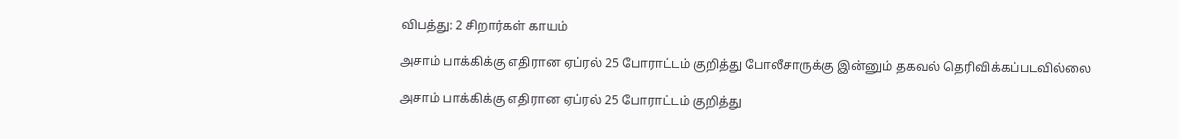விபத்து: 2 சிறார்கள் காயம்

அசாம் பாக்கிக்கு எதிரான ஏப்ரல் 25 போராட்டம் குறித்து போலீசாருக்கு இன்னும் தகவல் தெரிவிக்கப்படவில்லை

அசாம் பாக்கிக்கு எதிரான ஏப்ரல் 25 போராட்டம் குறித்து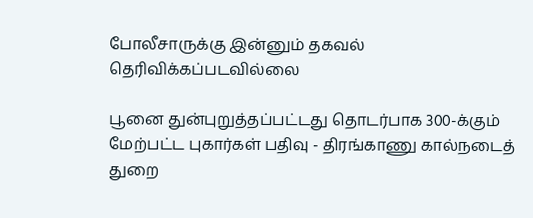போலீசாருக்கு இன்னும் தகவல் தெரிவிக்கப்படவில்லை

பூனை துன்புறுத்தப்பட்டது தொடர்பாக 300-க்கும் மேற்பட்ட புகார்கள் பதிவு - திரங்காணு கால்நடைத் துறை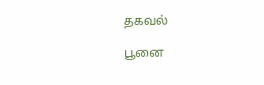தகவல்

பூனை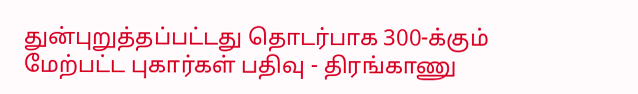துன்புறுத்தப்பட்டது தொடர்பாக 300-க்கும் மேற்பட்ட புகார்கள் பதிவு - திரங்காணு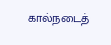கால்நடைத்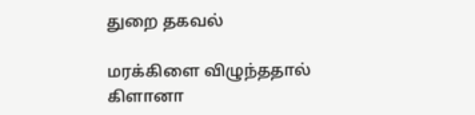துறை தகவல்

மரக்கிளை விழுந்ததால் கிளானா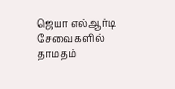ஜெயா எல்ஆர்டி சேவைகளில் தாமதம்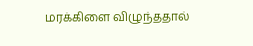மரக்கிளை விழுந்ததால்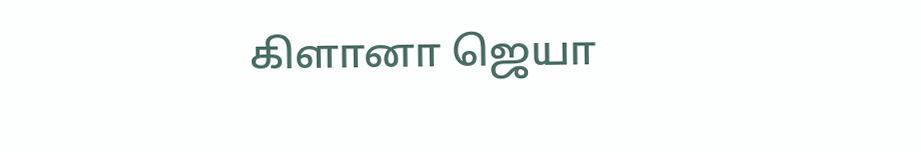கிளானா ஜெயா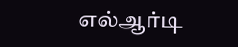எல்ஆர்டி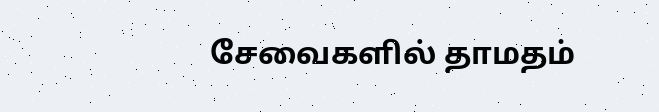சேவைகளில் தாமதம்